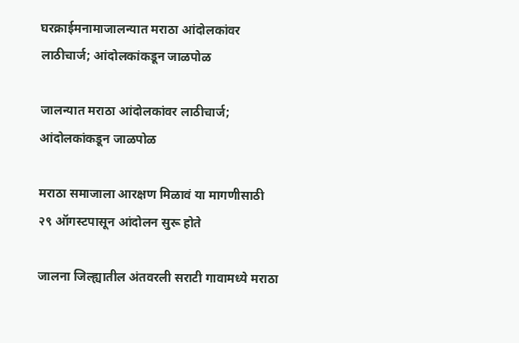घरक्राईमनामाजालन्यात मराठा आंदोलकांवर लाठीचार्ज; आंदोलकांकडून जाळपोळ

जालन्यात मराठा आंदोलकांवर लाठीचार्ज; आंदोलकांकडून जाळपोळ

मराठा समाजाला आरक्षण मिळावं या मागणीसाठी २९ ऑगस्टपासून आंदोलन सुरू होते

जालना जिल्ह्यातील अंतवरली सराटी गावामध्ये मराठा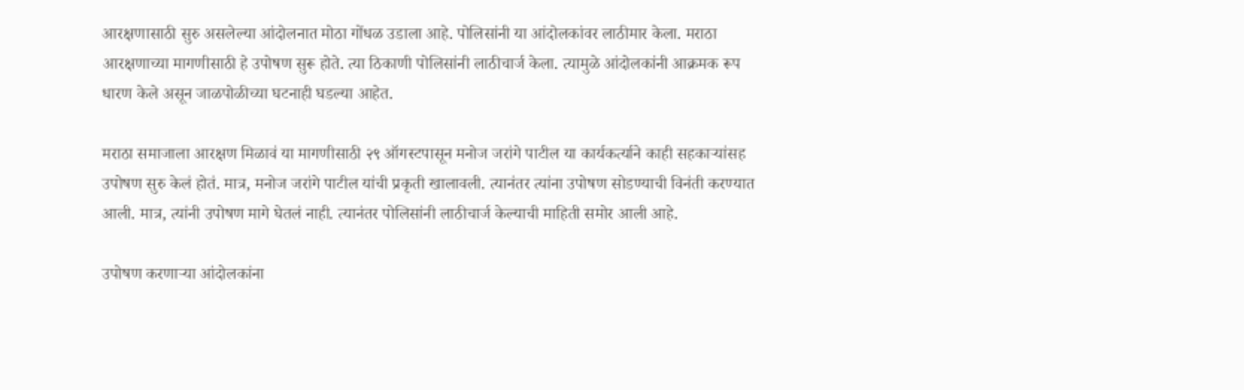आरक्षणासाठी सुरु असलेल्या आंदोलनात मोठा गोंधळ उडाला आहे. पोलिसांनी या आंदोलकांवर लाठीमार केला. मराठा आरक्षणाच्या मागणीसाठी हे उपोषण सुरू होते. त्या ठिकाणी पोलिसांनी लाठीचार्ज केला. त्यामुळे आंदोलकांनी आक्रमक रूप धारण केले असून जाळपोळीच्या घटनाही घडल्या आहेत.

मराठा समाजाला आरक्षण मिळावं या मागणीसाठी २९ ऑगस्टपासून मनोज जरांगे पाटील या कार्यकर्त्याने काही सहकाऱ्यांसह उपोषण सुरु केलं होतं. मात्र, मनोज जरांगे पाटील यांची प्रकृती खालावली. त्यानंतर त्यांना उपोषण सोडण्याची विनंती करण्यात आली. मात्र, त्यांनी उपोषण मागे घेतलं नाही. त्यानंतर पोलिसांनी लाठीचार्ज केल्याची माहिती समोर आली आहे.

उपोषण करणाऱ्या आंदोलकांना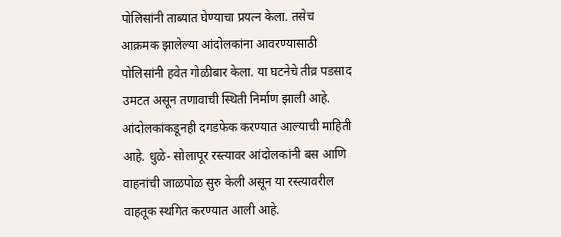पोलिसांनी ताब्यात घेण्याचा प्रयत्न केला. तसेच आक्रमक झालेल्या आंदोलकांना आवरण्यासाठी पोलिसांनी हवेत गोळीबार केला. या घटनेचे तीव्र पडसाद उमटत असून तणावाची स्थिती निर्माण झाली आहे. आंदोलकांकडूनही दगडफेक करण्यात आल्याची माहिती आहे. धुळे- सोलापूर रस्त्यावर आंदोलकांनी बस आणि वाहनांची जाळपोळ सुरु केली असून या रस्त्यावरील वाहतूक स्थगित करण्यात आली आहे.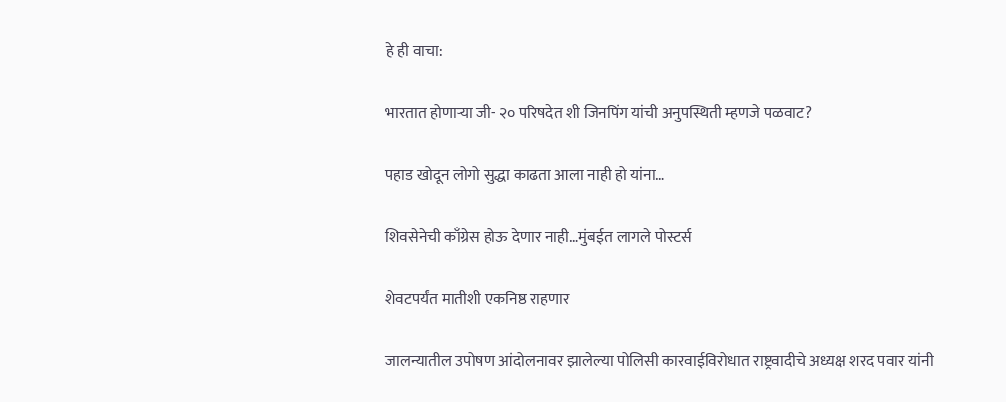हे ही वाचा:

भारतात होणाऱ्या जी- २० परिषदेत शी जिनपिंग यांची अनुपस्थिती म्हणजे पळवाट?

पहाड खोदून लोगो सुद्धा काढता आला नाही हो यांना…

शिवसेनेची काँग्रेस होऊ देणार नाही…मुंबईत लागले पोस्टर्स

शेवटपर्यंत मातीशी एकनिष्ठ राहणार

जालन्यातील उपोषण आंदोलनावर झालेल्या पोलिसी कारवाईविरोधात राष्ट्रवादीचे अध्यक्ष शरद पवार यांनी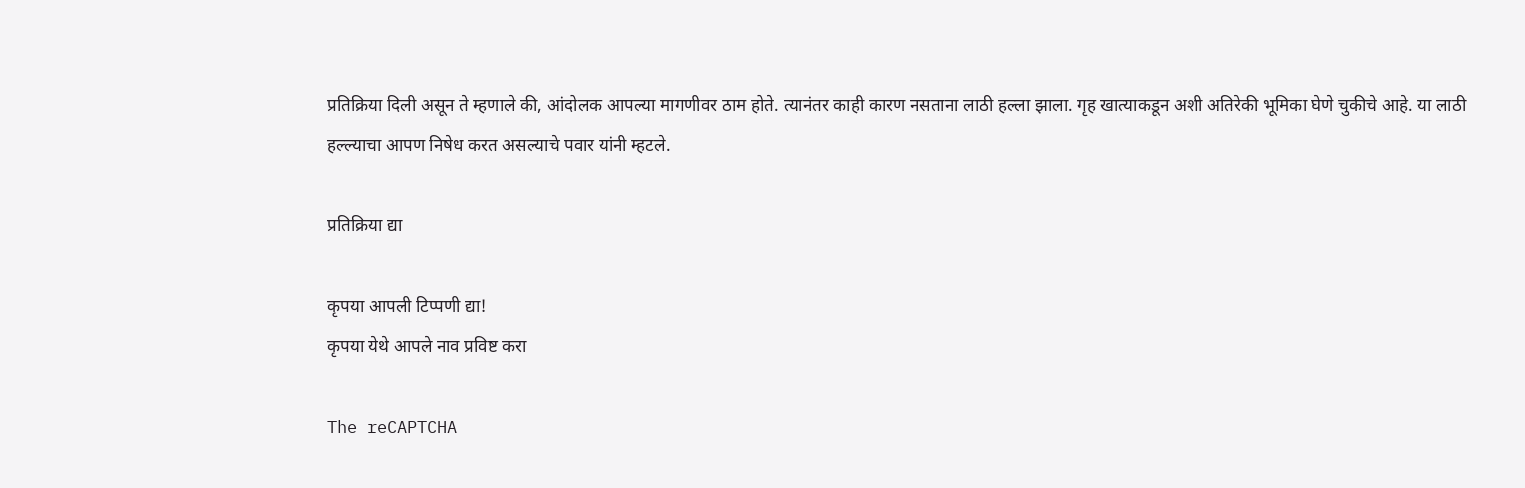प्रतिक्रिया दिली असून ते म्हणाले की, आंदोलक आपल्या मागणीवर ठाम होते. त्यानंतर काही कारण नसताना लाठी हल्ला झाला. गृह खात्याकडून अशी अतिरेकी भूमिका घेणे चुकीचे आहे. या लाठी हल्ल्याचा आपण निषेध करत असल्याचे पवार यांनी म्हटले.

प्रतिक्रिया द्या

कृपया आपली टिप्पणी द्या!
कृपया येथे आपले नाव प्रविष्ट करा

The reCAPTCHA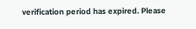verification period has expired. Please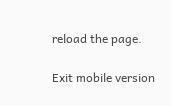reload the page.

Exit mobile version